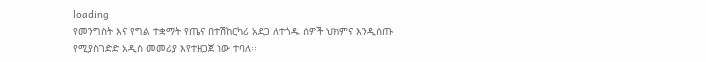loading
የመንግስት እና የግል ተቋማት የጤና በተሽከርካሪ አደጋ ለተጎዱ ሰዎች ህክምና እንዲሰጡ የሚያስገድድ አዲስ መመሪያ እየተዘጋጀ ነው ተባለ፡፡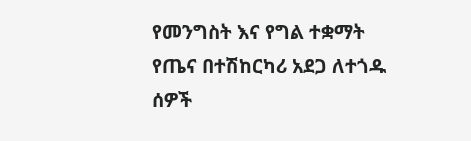የመንግስት እና የግል ተቋማት የጤና በተሽከርካሪ አደጋ ለተጎዱ ሰዎች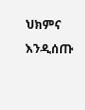ህክምና እንዲሰጡ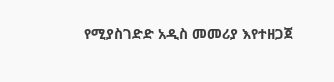የሚያስገድድ አዲስ መመሪያ እየተዘጋጀ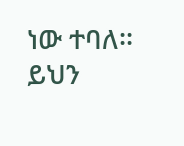ነው ተባለ፡፡
ይህን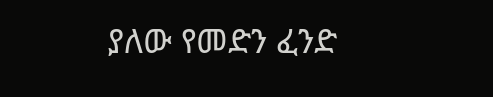ያለው የመድን ፈንድ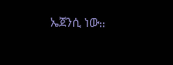ኤጀንሲ ነው᎓᎓